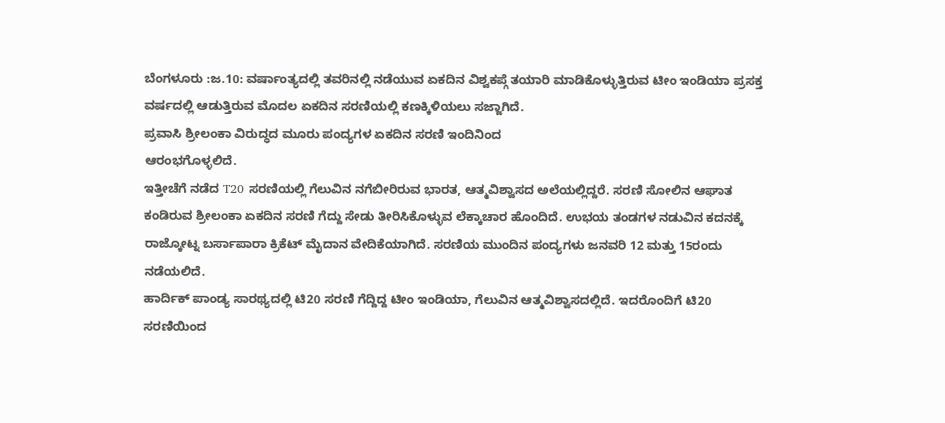ಬೆಂಗಳೂರು :ಜ.10: ವರ್ಷಾಂತ್ಯದಲ್ಲಿ ತವರಿನಲ್ಲಿ ನಡೆಯುವ ಏಕದಿನ ವಿಶ್ವಕಪ್ಗೆ ತಯಾರಿ ಮಾಡಿಕೊಳ್ಳುತ್ತಿರುವ ಟೀಂ ಇಂಡಿಯಾ ಪ್ರಸಕ್ತ ವರ್ಷದಲ್ಲಿ ಆಡುತ್ತಿರುವ ಮೊದಲ ಏಕದಿನ ಸರಣಿಯಲ್ಲಿ ಕಣಕ್ಕಿಳಿಯಲು ಸಜ್ಜಾಗಿದೆ.
ಪ್ರವಾಸಿ ಶ್ರೀಲಂಕಾ ವಿರುದ್ಧದ ಮೂರು ಪಂದ್ಯಗಳ ಏಕದಿನ ಸರಣಿ ಇಂದಿನಿಂದ
ಆರಂಭಗೊಳ್ಳಲಿದೆ.
ಇತ್ತೀಚೆಗೆ ನಡೆದ T20 ಸರಣಿಯಲ್ಲಿ ಗೆಲುವಿನ ನಗೆಬೀರಿರುವ ಭಾರತ, ಆತ್ಮವಿಶ್ವಾಸದ ಅಲೆಯಲ್ಲಿದ್ದರೆ. ಸರಣಿ ಸೋಲಿನ ಆಘಾತ ಕಂಡಿರುವ ಶ್ರೀಲಂಕಾ ಏಕದಿನ ಸರಣಿ ಗೆದ್ದು ಸೇಡು ತೀರಿಸಿಕೊಳ್ಳುವ ಲೆಕ್ಕಾಚಾರ ಹೊಂದಿದೆ. ಉಭಯ ತಂಡಗಳ ನಡುವಿನ ಕದನಕ್ಕೆ ರಾಜ್ಕೋಟ್ನ ಬರ್ಸಾಪಾರಾ ಕ್ರಿಕೆಟ್ ಮೈದಾನ ವೇದಿಕೆಯಾಗಿದೆ. ಸರಣಿಯ ಮುಂದಿನ ಪಂದ್ಯಗಳು ಜನವರಿ 12 ಮತ್ತು 15ರಂದು ನಡೆಯಲಿದೆ.
ಹಾರ್ದಿಕ್ ಪಾಂಡ್ಯ ಸಾರಥ್ಯದಲ್ಲಿ ಟಿ20 ಸರಣಿ ಗೆದ್ದಿದ್ದ ಟೀಂ ಇಂಡಿಯಾ, ಗೆಲುವಿನ ಆತ್ಮವಿಶ್ವಾಸದಲ್ಲಿದೆ. ಇದರೊಂದಿಗೆ ಟಿ20 ಸರಣಿಯಿಂದ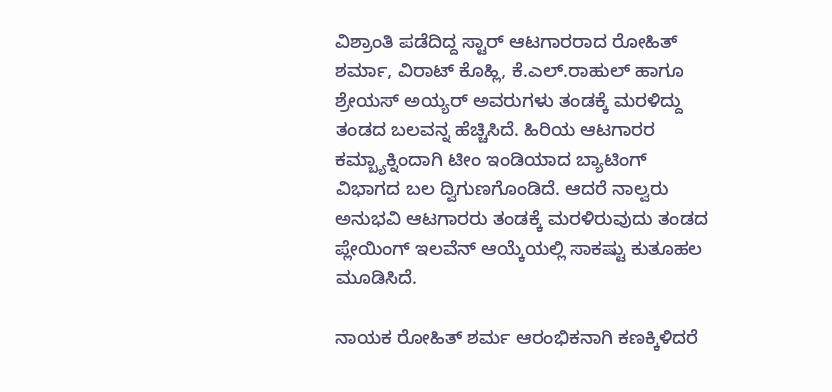ವಿಶ್ರಾಂತಿ ಪಡೆದಿದ್ದ ಸ್ಟಾರ್ ಆಟಗಾರರಾದ ರೋಹಿತ್ ಶರ್ಮಾ, ವಿರಾಟ್ ಕೊಹ್ಲಿ, ಕೆ.ಎಲ್.ರಾಹುಲ್ ಹಾಗೂ ಶ್ರೇಯಸ್ ಅಯ್ಯರ್ ಅವರುಗಳು ತಂಡಕ್ಕೆ ಮರಳಿದ್ದು ತಂಡದ ಬಲವನ್ನ ಹೆಚ್ಚಿಸಿದೆ. ಹಿರಿಯ ಆಟಗಾರರ ಕಮ್ಬ್ಯಾಕ್ನಿಂದಾಗಿ ಟೀಂ ಇಂಡಿಯಾದ ಬ್ಯಾಟಿಂಗ್ ವಿಭಾಗದ ಬಲ ದ್ವಿಗುಣಗೊಂಡಿದೆ. ಆದರೆ ನಾಲ್ವರು ಅನುಭವಿ ಆಟಗಾರರು ತಂಡಕ್ಕೆ ಮರಳಿರುವುದು ತಂಡದ ಪ್ಲೇಯಿಂಗ್ ಇಲವೆನ್ ಆಯ್ಕೆಯಲ್ಲಿ ಸಾಕಷ್ಟು ಕುತೂಹಲ ಮೂಡಿಸಿದೆ.

ನಾಯಕ ರೋಹಿತ್ ಶರ್ಮ ಆರಂಭಿಕನಾಗಿ ಕಣಕ್ಕಿಳಿದರೆ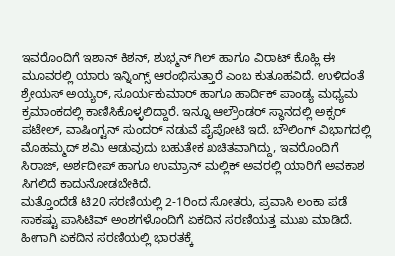ಇವರೊಂದಿಗೆ ಇಶಾನ್ ಕಿಶನ್, ಶುಭ್ಮನ್ ಗಿಲ್ ಹಾಗೂ ವಿರಾಟ್ ಕೊಹ್ಲಿ ಈ ಮೂವರಲ್ಲಿ ಯಾರು ಇನ್ನಿಂಗ್ಸ್ ಆರಂಭಿಸುತ್ತಾರೆ ಎಂಬ ಕುತೂಹವಿದೆ. ಉಳಿದಂತೆ ಶ್ರೇಯಸ್ ಅಯ್ಯರ್, ಸೂರ್ಯಕುಮಾರ್ ಹಾಗೂ ಹಾರ್ದಿಕ್ ಪಾಂಡ್ಯ ಮಧ್ಯಮ ಕ್ರಮಾಂಕದಲ್ಲಿ ಕಾಣಿಸಿಕೊಳ್ಳಲಿದ್ದಾರೆ. ಇನ್ನೂ ಆಲ್ರೌಂಡರ್ ಸ್ಥಾನದಲ್ಲಿ ಅಕ್ಸರ್ ಪಟೇಲ್, ವಾಷಿಂಗ್ಟನ್ ಸುಂದರ್ ನಡುವೆ ಪೈಪೋಟಿ ಇದೆ. ಬೌಲಿಂಗ್ ವಿಭಾಗದಲ್ಲಿ ಮೊಹಮ್ಮದ್ ಶಮಿ ಆಡುವುದು ಬಹುತೇಕ ಖಚಿತವಾಗಿದ್ದು, ಇವರೊಂದಿಗೆ ಸಿರಾಜ್, ಅರ್ಶದೀಪ್ ಹಾಗೂ ಉಮ್ರಾನ್ ಮಲ್ಲಿಕ್ ಅವರಲ್ಲಿ ಯಾರಿಗೆ ಅವಕಾಶ ಸಿಗಲಿದೆ ಕಾದುನೋಡಬೇಕಿದೆ.
ಮತ್ತೊಂದೆಡೆ ಟಿ20 ಸರಣಿಯಲ್ಲಿ 2-1ರಿಂದ ಸೋತರು, ಪ್ರವಾಸಿ ಲಂಕಾ ಪಡೆ ಸಾಕಷ್ಟು ಪಾಸಿಟಿವ್ ಅಂಶಗಳೊಂದಿಗೆ ಏಕದಿನ ಸರಣಿಯತ್ತ ಮುಖ ಮಾಡಿದೆ. ಹೀಗಾಗಿ ಏಕದಿನ ಸರಣಿಯಲ್ಲಿ ಭಾರತಕ್ಕೆ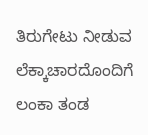ತಿರುಗೇಟು ನೀಡುವ ಲೆಕ್ಕಾಚಾರದೊಂದಿಗೆ ಲಂಕಾ ತಂಡ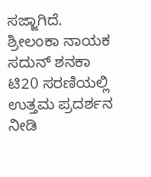ಸಜ್ಜಾಗಿದೆ.
ಶ್ರೀಲಂಕಾ ನಾಯಕ ಸದುನ್ ಶನಕಾ ಟಿ20 ಸರಣಿಯಲ್ಲಿ ಉತ್ತಮ ಪ್ರದರ್ಶನ ನೀಡಿ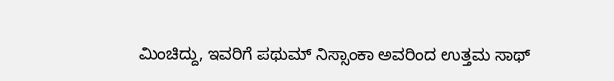ಮಿಂಚಿದ್ದು, ಇವರಿಗೆ ಪಥುಮ್ ನಿಸ್ಸಾಂಕಾ ಅವರಿಂದ ಉತ್ತಮ ಸಾಥ್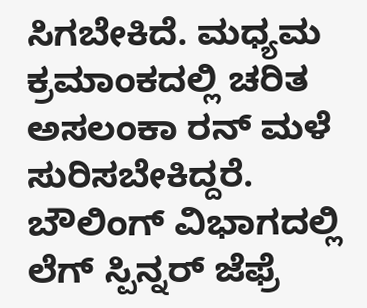ಸಿಗಬೇಕಿದೆ. ಮಧ್ಯಮ ಕ್ರಮಾಂಕದಲ್ಲಿ ಚರಿತ ಅಸಲಂಕಾ ರನ್ ಮಳೆ ಸುರಿಸಬೇಕಿದ್ದರೆ. ಬೌಲಿಂಗ್ ವಿಭಾಗದಲ್ಲಿ ಲೆಗ್ ಸ್ಪಿನ್ನರ್ ಜೆಫ್ರೆ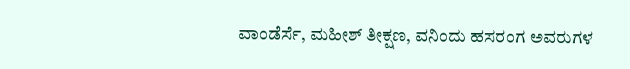ವಾಂಡೆರ್ಸೆ, ಮಹೀಶ್ ತೀಕ್ಷಣ, ವನಿಂದು ಹಸರಂಗ ಅವರುಗಳ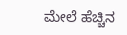ಮೇಲೆ ಹೆಚ್ಚಿನ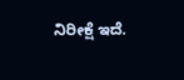ನಿರೀಕ್ಷೆ ಇದೆ.